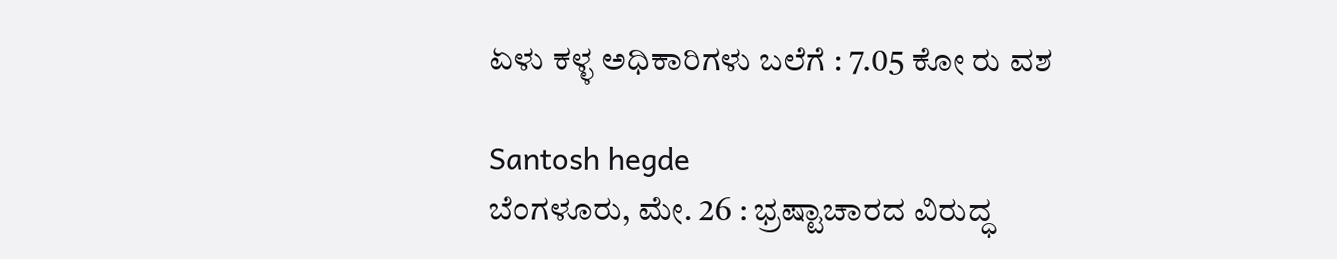ಏಳು ಕಳ್ಳ ಅಧಿಕಾರಿಗಳು ಬಲೆಗೆ : 7.05 ಕೋ ರು ವಶ

Santosh hegde
ಬೆಂಗಳೂರು, ಮೇ. 26 : ಭ್ರಷ್ಟಾಚಾರದ ವಿರುದ್ಧ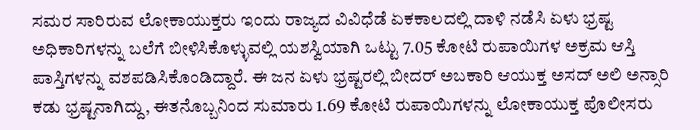ಸಮರ ಸಾರಿರುವ ಲೋಕಾಯುಕ್ತರು ಇಂದು ರಾಜ್ಯದ ವಿವಿಧೆಡೆ ಏಕಕಾಲದಲ್ಲಿ ದಾಳಿ ನಡೆಸಿ ಏಳು ಭ್ರಷ್ಟ ಅಧಿಕಾರಿಗಳನ್ನು ಬಲೆಗೆ ಬೀಳಿಸಿಕೊಳ್ಳುವಲ್ಲಿ ಯಶಸ್ವಿಯಾಗಿ ಒಟ್ಟು 7.05 ಕೋಟಿ ರುಪಾಯಿಗಳ ಅಕ್ರಮ ಆಸ್ತಿ ಪಾಸ್ತಿಗಳನ್ನು ವಶಪಡಿಸಿಕೊಂಡಿದ್ದಾರೆ. ಈ ಜನ ಏಳು ಭ್ರಷ್ಟರಲ್ಲಿ ಬೀದರ್ ಅಬಕಾರಿ ಆಯುಕ್ತ ಅಸದ್ ಅಲಿ ಅನ್ಸಾರಿ ಕಡು ಭ್ರಷ್ಟನಾಗಿದ್ದು, ಈತನೊಬ್ಬನಿಂದ ಸುಮಾರು 1.69 ಕೋಟಿ ರುಪಾಯಿಗಳನ್ನು ಲೋಕಾಯುಕ್ತ ಪೊಲೀಸರು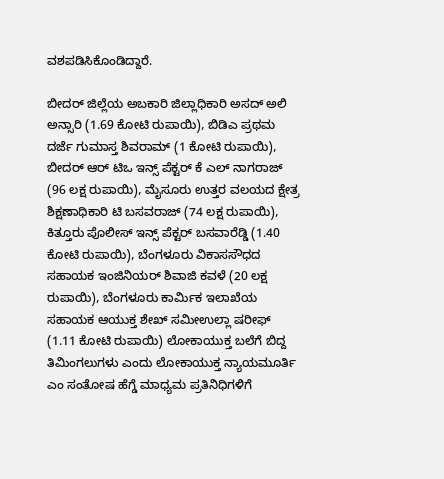ವಶಪಡಿಸಿಕೊಂಡಿದ್ದಾರೆ.

ಬೀದರ್ ಜಿಲ್ಲೆಯ ಅಬಕಾರಿ ಜಿಲ್ಲಾಧಿಕಾರಿ ಅಸದ್ ಅಲಿ ಅನ್ಸಾರಿ (1.69 ಕೋಟಿ ರುಪಾಯಿ), ಬಿಡಿಎ ಪ್ರಥಮ ದರ್ಜೆ ಗುಮಾಸ್ತ ಶಿವರಾಮ್ (1 ಕೋಟಿ ರುಪಾಯಿ), ಬೀದರ್ ಆರ್ ಟಿಒ ಇನ್ಸ್ ಪೆಕ್ಟರ್ ಕೆ ಎಲ್ ನಾಗರಾಜ್ (96 ಲಕ್ಷ ರುಪಾಯಿ), ಮೈಸೂರು ಉತ್ತರ ವಲಯದ ಕ್ಷೇತ್ರ ಶಿಕ್ಷಣಾಧಿಕಾರಿ ಟಿ ಬಸವರಾಜ್ (74 ಲಕ್ಷ ರುಪಾಯಿ), ಕಿತ್ತೂರು ಪೊಲೀಸ್ ಇನ್ಸ್ ಪೆಕ್ಟರ್ ಬಸವಾರೆಡ್ಡಿ (1.40 ಕೋಟಿ ರುಪಾಯಿ), ಬೆಂಗಳೂರು ವಿಕಾಸಸೌಧದ ಸಹಾಯಕ ಇಂಜಿನಿಯರ್ ಶಿವಾಜಿ ಕವಳೆ (20 ಲಕ್ಷ ರುಪಾಯಿ), ಬೆಂಗಳೂರು ಕಾರ್ಮಿಕ ಇಲಾಖೆಯ ಸಹಾಯಕ ಆಯುಕ್ತ ಶೇಖ್ ಸಮೀಉಲ್ಲಾ ಷರೀಫ್ (1.11 ಕೋಟಿ ರುಪಾಯಿ) ಲೋಕಾಯುಕ್ತ ಬಲೆಗೆ ಬಿದ್ದ ತಿಮಿಂಗಲುಗಳು ಎಂದು ಲೋಕಾಯುಕ್ತ ನ್ಯಾಯಮೂರ್ತಿ ಎಂ ಸಂತೋಷ ಹೆಗ್ಡೆ ಮಾಧ್ಯಮ ಪ್ರತಿನಿಧಿಗಳಿಗೆ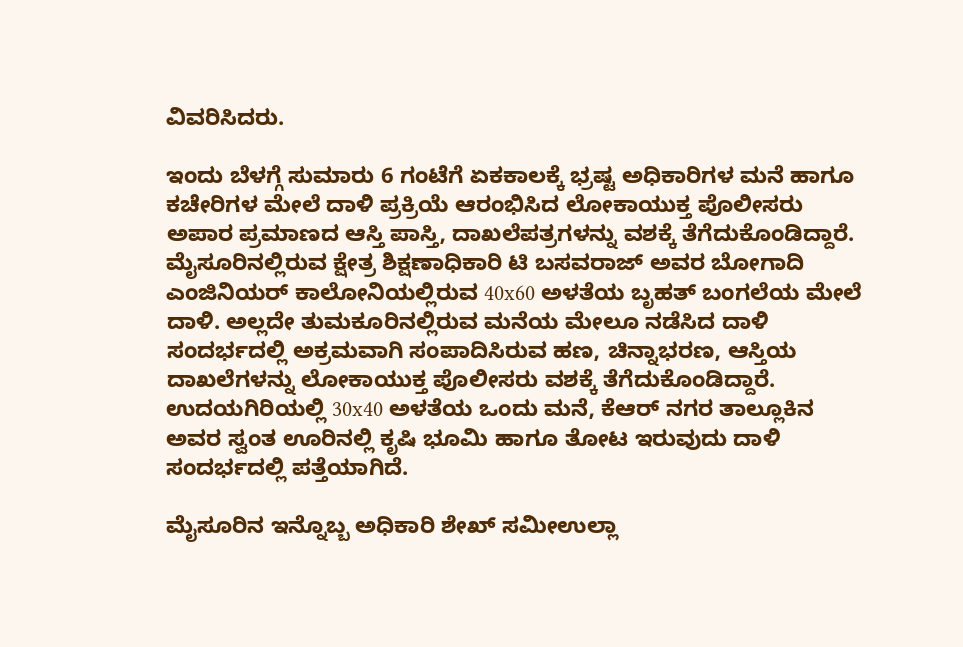ವಿವರಿಸಿದರು.

ಇಂದು ಬೆಳಗ್ಗೆ ಸುಮಾರು 6 ಗಂಟೆಗೆ ಏಕಕಾಲಕ್ಕೆ ಭ್ರಷ್ಟ ಅಧಿಕಾರಿಗಳ ಮನೆ ಹಾಗೂ ಕಚೇರಿಗಳ ಮೇಲೆ ದಾಳಿ ಪ್ರಕ್ರಿಯೆ ಆರಂಭಿಸಿದ ಲೋಕಾಯುಕ್ತ ಪೊಲೀಸರು ಅಪಾರ ಪ್ರಮಾಣದ ಆಸ್ತಿ ಪಾಸ್ತಿ, ದಾಖಲೆಪತ್ರಗಳನ್ನು ವಶಕ್ಕೆ ತೆಗೆದುಕೊಂಡಿದ್ದಾರೆ. ಮೈಸೂರಿನಲ್ಲಿರುವ ಕ್ಷೇತ್ರ ಶಿಕ್ಷಣಾಧಿಕಾರಿ ಟಿ ಬಸವರಾಜ್ ಅವರ ಬೋಗಾದಿ ಎಂಜಿನಿಯರ್ ಕಾಲೋನಿಯಲ್ಲಿರುವ 40x60 ಅಳತೆಯ ಬೃಹತ್ ಬಂಗಲೆಯ ಮೇಲೆ ದಾಳಿ. ಅಲ್ಲದೇ ತುಮಕೂರಿನಲ್ಲಿರುವ ಮನೆಯ ಮೇಲೂ ನಡೆಸಿದ ದಾಳಿ ಸಂದರ್ಭದಲ್ಲಿ ಅಕ್ರಮವಾಗಿ ಸಂಪಾದಿಸಿರುವ ಹಣ, ಚಿನ್ನಾಭರಣ, ಆಸ್ತಿಯ ದಾಖಲೆಗಳನ್ನು ಲೋಕಾಯುಕ್ತ ಪೊಲೀಸರು ವಶಕ್ಕೆ ತೆಗೆದುಕೊಂಡಿದ್ದಾರೆ. ಉದಯಗಿರಿಯಲ್ಲಿ 30x40 ಅಳತೆಯ ಒಂದು ಮನೆ, ಕೆಆರ್ ನಗರ ತಾಲ್ಲೂಕಿನ ಅವರ ಸ್ವಂತ ಊರಿನಲ್ಲಿ ಕೃಷಿ ಭೂಮಿ ಹಾಗೂ ತೋಟ ಇರುವುದು ದಾಳಿ ಸಂದರ್ಭದಲ್ಲಿ ಪತ್ತೆಯಾಗಿದೆ.

ಮೈಸೂರಿನ ಇನ್ನೊಬ್ಬ ಅಧಿಕಾರಿ ಶೇಖ್ ಸಮೀಉಲ್ಲಾ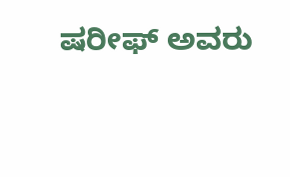ಷರೀಫ್ ಅವರು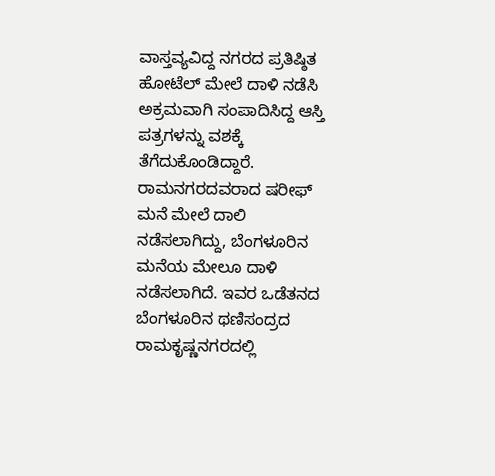ವಾಸ್ತವ್ಯವಿದ್ದ ನಗರದ ಪ್ರತಿಷ್ಠಿತ ಹೋಟೆಲ್ ಮೇಲೆ ದಾಳಿ ನಡೆಸಿ ಅಕ್ರಮವಾಗಿ ಸಂಪಾದಿಸಿದ್ದ ಆಸ್ತಿ ಪತ್ರಗಳನ್ನು ವಶಕ್ಕೆ ತೆಗೆದುಕೊಂಡಿದ್ದಾರೆ. ರಾಮನಗರದವರಾದ ಷರೀಫ್ ಮನೆ ಮೇಲೆ ದಾಲಿ ನಡೆಸಲಾಗಿದ್ದು, ಬೆಂಗಳೂರಿನ ಮನೆಯ ಮೇಲೂ ದಾಳಿ ನಡೆಸಲಾಗಿದೆ. ಇವರ ಒಡೆತನದ ಬೆಂಗಳೂರಿನ ಥಣಿಸಂದ್ರದ ರಾಮಕೃಷ್ಣನಗರದಲ್ಲಿ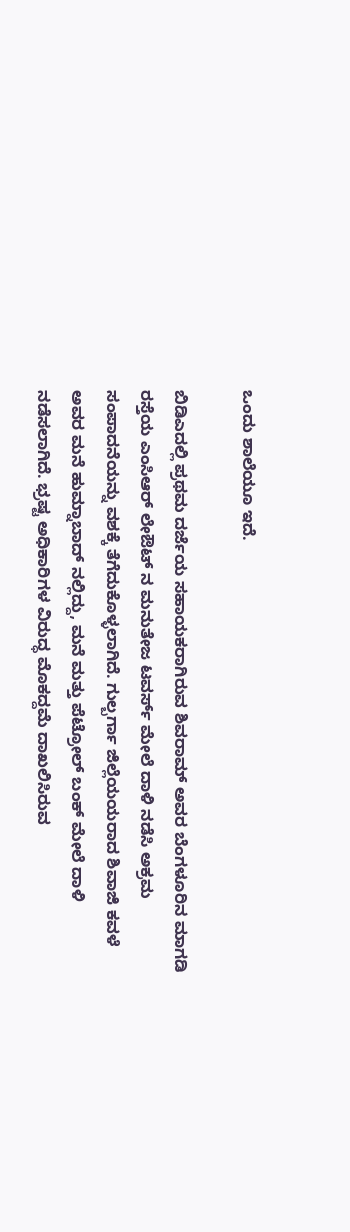ಒಂದು ಶಾಲೆಯೂ ಇದೆ.

ಬಿಡಿಎದಲ್ಲಿ ಪ್ರಥಮ ದರ್ಜೆಯ ಸಹಾಯಕರಾಗಿರುವ ಶಿವರಾಮ್ ಅವರ ಬೆಂಗಳೂರಿನ ಮಾಗಡಿ ರಸ್ತೆಯ ಎಂಸಿಆರ್ ಲೇಔಟ್ ನ ಮನುತೇಜ ಟವರ್ಸ್ ಮೇಲೆ ದಾಳಿ ನಡೆಸಿ ಅಕ್ರಮ ಸಂಪಾದನೆಯನ್ನು ವಶಕ್ಕೆ ತೆಗೆದುಕೊಳ್ಳಲಾಗಿದೆ. ಗುಲ್ಬರ್ಗಾ ಜಿಲ್ಲೆಯಯರಾದ ಶಿವಾಜಿ ಕವಳೆ ಅವರ ಮನೆ ಹುಮ್ನಾಬಾದ್ ನಲ್ಲಿದ್ದು, ಮನೆ ಮತ್ತು ಪೆಟ್ರೋಲ್ ಬಂಕ್ ಮೇಲೆ ದಾಳಿ ನಡೆಸಲಾಗಿದೆ. ಭ್ರಷ್ಟ ಅಧಿಕಾರಿಗಳ ವಿರುದ್ಧ ಮೊಕದ್ದಮೆ ದಾಖಲಿಸಿರುವ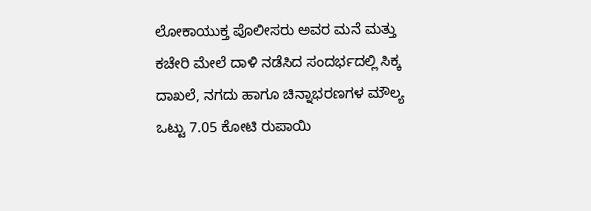ಲೋಕಾಯುಕ್ತ ಪೊಲೀಸರು ಅವರ ಮನೆ ಮತ್ತು ಕಚೇರಿ ಮೇಲೆ ದಾಳಿ ನಡೆಸಿದ ಸಂದರ್ಭದಲ್ಲಿ ಸಿಕ್ಕ ದಾಖಲೆ, ನಗದು ಹಾಗೂ ಚಿನ್ನಾಭರಣಗಳ ಮೌಲ್ಯ ಒಟ್ಟು 7.05 ಕೋಟಿ ರುಪಾಯಿ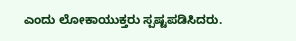ಎಂದು ಲೋಕಾಯುಕ್ತರು ಸ್ಪಷ್ಟಪಡಿಸಿದರು.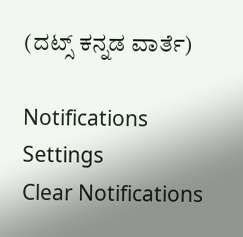(ದಟ್ಸ್ ಕನ್ನಡ ವಾರ್ತೆ)

Notifications
Settings
Clear Notifications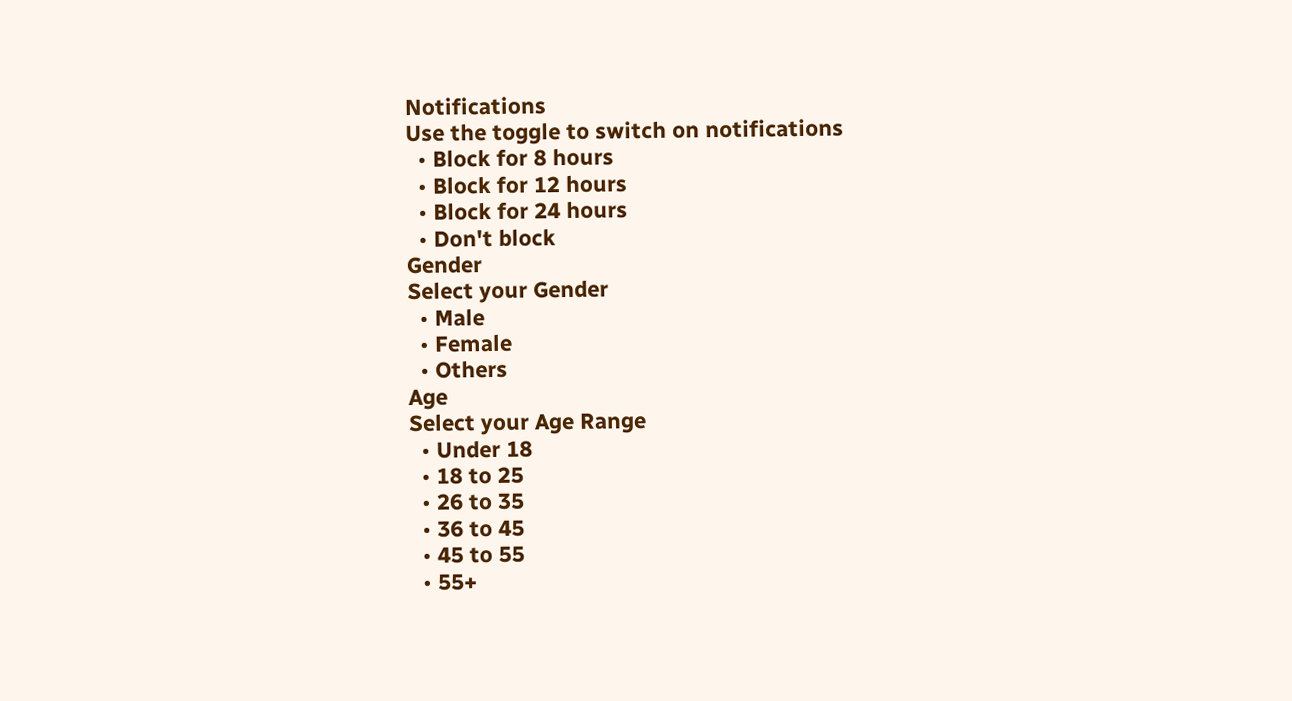Notifications
Use the toggle to switch on notifications
  • Block for 8 hours
  • Block for 12 hours
  • Block for 24 hours
  • Don't block
Gender
Select your Gender
  • Male
  • Female
  • Others
Age
Select your Age Range
  • Under 18
  • 18 to 25
  • 26 to 35
  • 36 to 45
  • 45 to 55
  • 55+